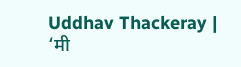Uddhav Thackeray | ‘मी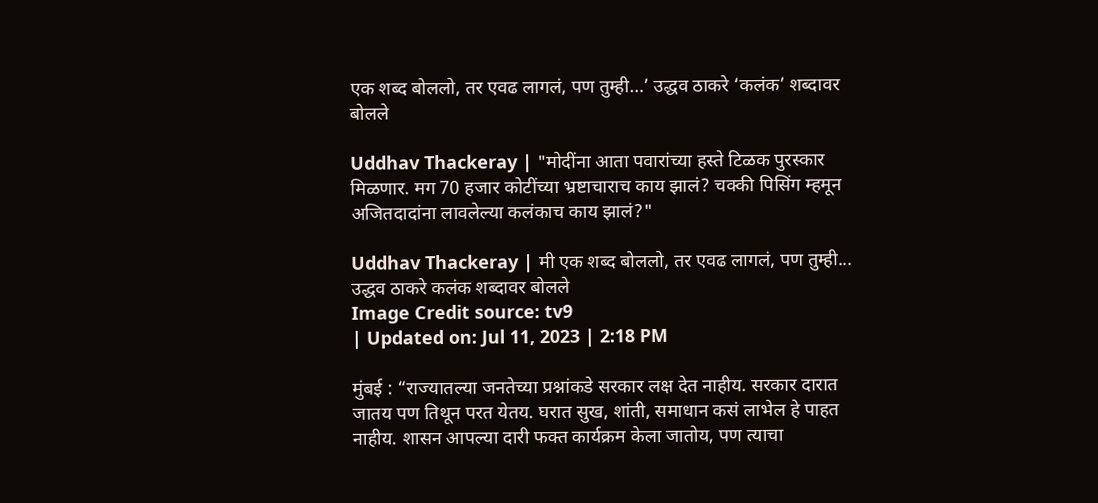एक शब्द बोललो, तर एवढ लागलं, पण तुम्ही…’ उद्धव ठाकरे ‘कलंक’ शब्दावर बोलले

Uddhav Thackeray | "मोदींना आता पवारांच्या हस्ते टिळक पुरस्कार मिळणार. मग 70 हजार कोटींच्या भ्रष्टाचाराच काय झालं? चक्की पिसिंग म्हमून अजितदादांना लावलेल्या कलंकाच काय झालं?"

Uddhav Thackeray | मी एक शब्द बोललो, तर एवढ लागलं, पण तुम्ही... उद्धव ठाकरे कलंक शब्दावर बोलले
Image Credit source: tv9
| Updated on: Jul 11, 2023 | 2:18 PM

मुंबई : “राज्यातल्या जनतेच्या प्रश्नांकडे सरकार लक्ष देत नाहीय. सरकार दारात जातय पण तिथून परत येतय. घरात सुख, शांती, समाधान कसं लाभेल हे पाहत नाहीय. शासन आपल्या दारी फक्त कार्यक्रम केला जातोय, पण त्याचा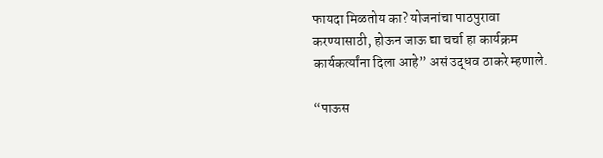फायदा मिळतोय का? योजनांचा पाठपुरावा करण्यासाठी, होऊन जाऊ द्या चर्चा हा कार्यक्रम कार्यकर्त्यांना दिला आहे” असं उद्धव ठाकरे म्हणाले.

“पाऊस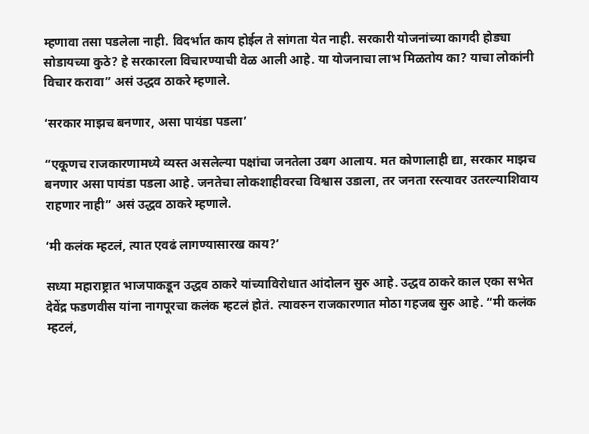म्हणावा तसा पडलेला नाही. विदर्भात काय होईल ते सांगता येत नाही. सरकारी योजनांच्या कागदी होड्या सोडायच्या कुठे? हे सरकारला विचारण्याची वेळ आली आहे. या योजनाचा लाभ मिळतोय का? याचा लोकांनी विचार करावा” असं उद्धव ठाकरे म्हणाले.

‘सरकार माझच बनणार, असा पायंडा पडला’

“एकूणच राजकारणामध्ये व्यस्त असलेल्या पक्षांचा जनतेला उबग आलाय. मत कोणालाही द्या, सरकार माझच बनणार असा पायंडा पडला आहे. जनतेचा लोकशाहीवरचा विश्वास उडाला, तर जनता रस्त्यावर उतरल्याशिवाय राहणार नाही” असं उद्धव ठाकरे म्हणाले.

‘मी कलंक म्हटलं, त्यात एवढं लागण्यासारख काय?’

सध्या महाराष्ट्रात भाजपाकडून उद्धव ठाकरे यांच्याविरोधात आंदोलन सुरु आहे. उद्धव ठाकरे काल एका सभेत देवेंद्र फडणवीस यांना नागपूरचा कलंक म्हटलं होतं. त्यावरुन राजकारणात मोठा गहजब सुरु आहे. “मी कलंक म्हटलं,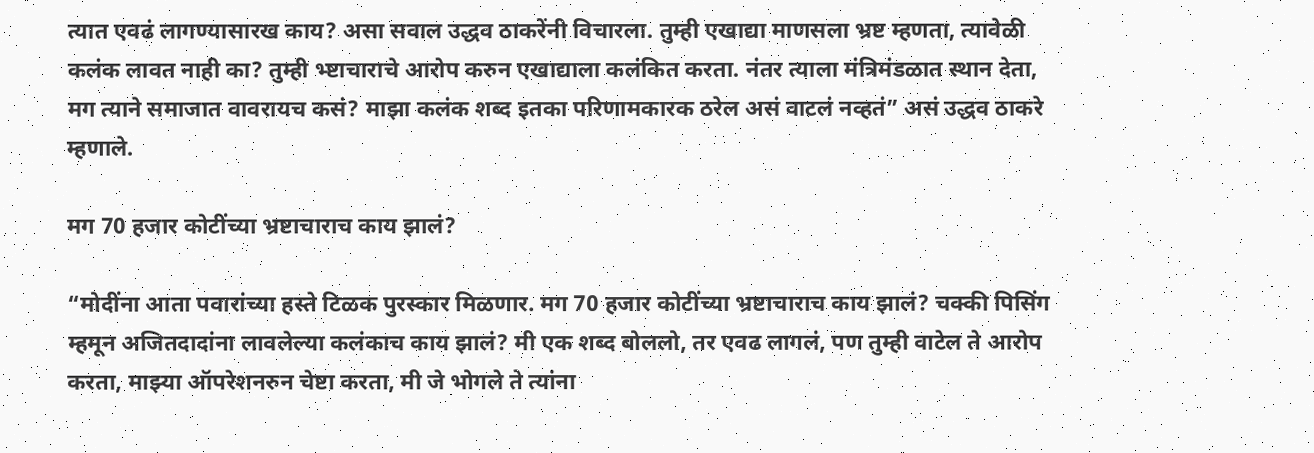त्यात एवढं लागण्यासारख काय? असा सवाल उद्धव ठाकरेंनी विचारला. तुम्ही एखाद्या माणसला भ्रष्ट म्हणता, त्यावेळी कलंक लावत नाही का? तुम्ही भ्ष्टाचाराचे आरोप करुन एखाद्याला कलंकित करता. नंतर त्याला मंत्रिमंडळात स्थान देता, मग त्याने समाजात वावरायच कसं? माझा कलंक शब्द इतका परिणामकारक ठरेल असं वाटलं नव्हतं” असं उद्धव ठाकरे म्हणाले.

मग 70 हजार कोटींच्या भ्रष्टाचाराच काय झालं?

“मोदींना आता पवारांच्या हस्ते टिळक पुरस्कार मिळणार. मग 70 हजार कोटींच्या भ्रष्टाचाराच काय झालं? चक्की पिसिंग म्हमून अजितदादांना लावलेल्या कलंकाच काय झालं? मी एक शब्द बोललो, तर एवढ लागलं, पण तुम्ही वाटेल ते आरोप करता, माझ्या ऑपरेशनरुन चेष्टा करता, मी जे भोगले ते त्यांना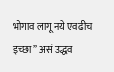भोगाव लागू नये एवढीच इच्छा” असं उद्धव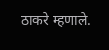ठाकरे म्हणाले.